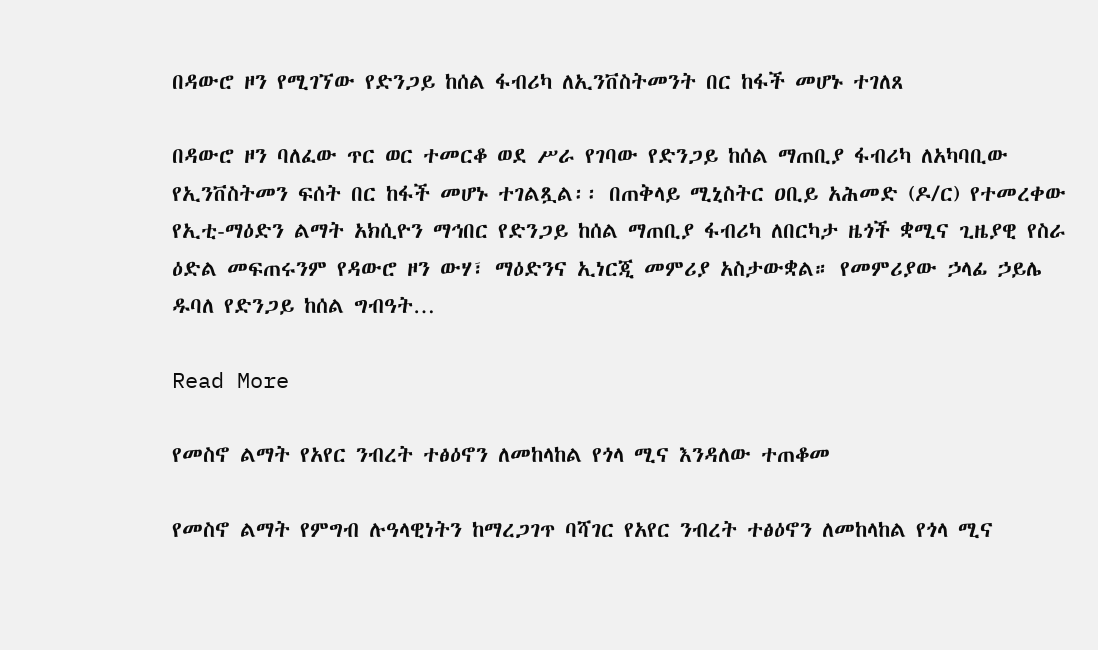በዳውሮ ዞን የሚገኘው የድንጋይ ከሰል ፋብሪካ ለኢንቨስትመንት በር ከፋች መሆኑ ተገለጸ

በዳውሮ ዞን ባለፈው ጥር ወር ተመርቆ ወደ ሥራ የገባው የድንጋይ ከሰል ማጠቢያ ፋብሪካ ለአካባቢው የኢንቨስትመን ፍሰት በር ከፋች መሆኑ ተገልጿል፡፡ በጠቅላይ ሚኒስትር ዐቢይ አሕመድ (ዶ/ር) የተመረቀው የኢቲ-ማዕድን ልማት አክሲዮን ማኅበር የድንጋይ ከሰል ማጠቢያ ፋብሪካ ለበርካታ ዜጎች ቋሚና ጊዜያዊ የስራ ዕድል መፍጠሩንም የዳውሮ ዞን ውሃ፣ ማዕድንና ኢነርጂ መምሪያ አስታውቋል። የመምሪያው ኃላፊ ኃይሌ ዱባለ የድንጋይ ከሰል ግብዓት…

Read More

የመስኖ ልማት የአየር ንብረት ተፅዕኖን ለመከላከል የጎላ ሚና እንዳለው ተጠቆመ

የመስኖ ልማት የምግብ ሉዓላዊነትን ከማረጋገጥ ባሻገር የአየር ንብረት ተፅዕኖን ለመከላከል የጎላ ሚና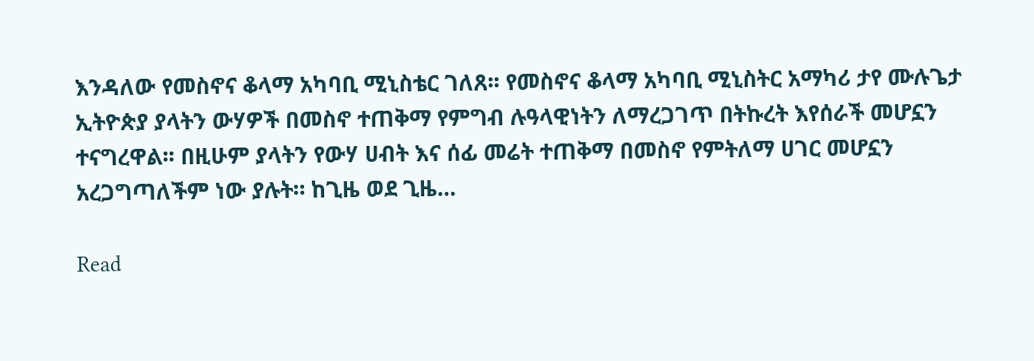እንዳለው የመስኖና ቆላማ አካባቢ ሚኒስቴር ገለጸ፡፡ የመስኖና ቆላማ አካባቢ ሚኒስትር አማካሪ ታየ ሙሉጌታ ኢትዮጵያ ያላትን ውሃዎች በመስኖ ተጠቅማ የምግብ ሉዓላዊነትን ለማረጋገጥ በትኩረት እየሰራች መሆኗን ተናግረዋል፡፡ በዚሁም ያላትን የውሃ ሀብት እና ሰፊ መሬት ተጠቅማ በመስኖ የምትለማ ሀገር መሆኗን አረጋግጣለችም ነው ያሉት። ከጊዜ ወደ ጊዜ…

Read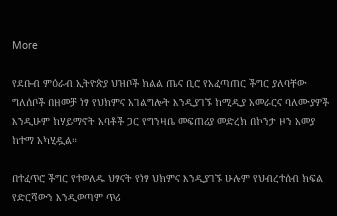More

የደቡብ ምዕራብ ኢትዮጵያ ህዝቦች ክልል ጤና ቢሮ የአፈጣጠር ችግር ያለባቸው ግለሰቦች በዘመቻ ነፃ የህክምና አገልግሎት እንዲያገኙ ከሚዲያ አመራርና ባለሙያዎች እንዲሁም ከሃይማኖት አባቶች ጋር የግንዛቤ መፍጠሪያ መድረክ በኮንታ ዞን አመያ ከተማ አካሂዷል።

በተፈጥሮ ችግር የተወለዱ ህፃናት የነፃ ህክምና እንዲያገኙ ሁሉም የህብረተሰብ ክፍል የድርሻውን እንዲወጣም ጥሪ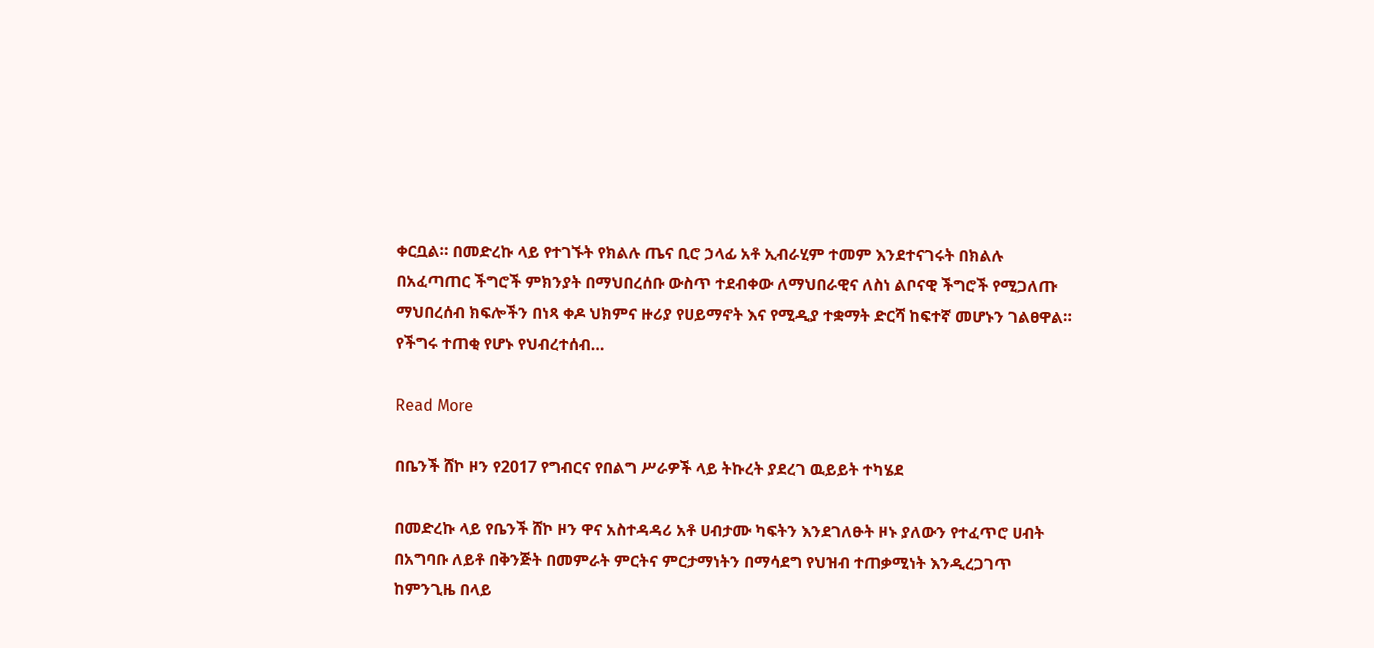ቀርቧል። በመድረኩ ላይ የተገኙት የክልሉ ጤና ቢሮ ኃላፊ አቶ ኢብራሂም ተመም እንደተናገሩት በክልሉ በአፈጣጠር ችግሮች ምክንያት በማህበረሰቡ ውስጥ ተደብቀው ለማህበራዊና ለስነ ልቦናዊ ችግሮች የሚጋለጡ ማህበረሰብ ክፍሎችን በነጻ ቀዶ ህክምና ዙሪያ የሀይማኖት እና የሚዲያ ተቋማት ድርሻ ከፍተኛ መሆኑን ገልፀዋል። የችግሩ ተጠቂ የሆኑ የህብረተሰብ…

Read More

በቤንች ሸኮ ዞን የ2017 የግብርና የበልግ ሥራዎች ላይ ትኩረት ያደረገ ዉይይት ተካሄደ

በመድረኩ ላይ የቤንች ሸኮ ዞን ዋና አስተዳዳሪ አቶ ሀብታሙ ካፍትን እንደገለፁት ዞኑ ያለውን የተፈጥሮ ሀብት በአግባቡ ለይቶ በቅንጅት በመምራት ምርትና ምርታማነትን በማሳደግ የህዝብ ተጠቃሚነት እንዲረጋገጥ ከምንጊዜ በላይ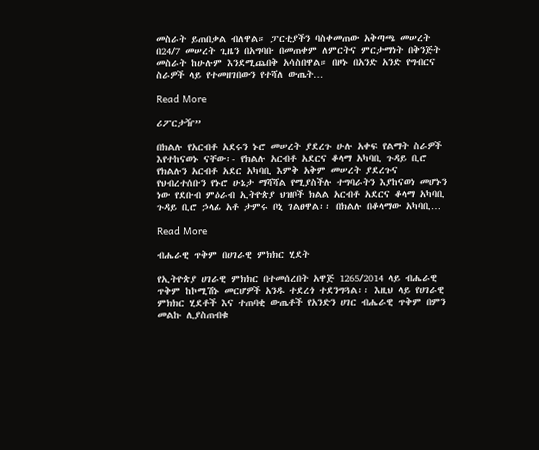መስራት ይጠበቃል ብለዋል። ፓርቲያችን ባስቀመጠው አቅጣጫ መሠረት በ24/7 መሠረት ጊዜን በአግባቡ በመጠቀም ለምርትና ምርታማነት በቅንጅት መስራት ከሁሉም እንደሚጨበቅ አሳስበዋል። በዞኑ በአንድ አንድ የግብርና ስራዎች ላይ የተመዘገበውን የተሻለ ውጤት…

Read More

ሪፖርታዥ”

በክልሉ የአርብቶ አደሩን ኑሮ መሠረት ያደረጉ ሁሉ አቀፍ የልማት ስራዎች እየተከናወኑ ናቸው፡- የክልሉ አርብቶ አደርና ቆላማ አካባቢ ጉዳይ ቢሮ የክልሉን አርብቶ አደር አካባቢ እምቅ አቅም መሠረት ያደረጉና የህብረተሰቡን የኑሮ ሁኔታ ማሻሻል የሚያስችሉ ተግባራትን እያከናወነ መሆኑን ነው የደቡብ ምዕራብ ኢትዮጵያ ህዝቦች ክልል አርብቶ አደርና ቆላማ አካባቢ ጉዳይ ቢሮ ኃላፊ አቶ ታምሩ ቦኒ ገልፀዋል፡፡ በክልሉ በቆላማው አካባቢ…

Read More

ብሔራዊ ጥቅም በሀገራዊ ምክክር ሂደት

የኢትዮጵያ ሀገራዊ ምክክር በተመሰረበት አዋጅ 1265/2014 ላይ ብሔራዊ ጥቅም ከኮሚሽኑ መርሆዎች አንዱ ተደረጎ ተደንግጓል፡፡ እዚህ ላይ የሀገራዊ ምክክር ሂደቶች እና ተጠባቂ ውጤቶች የአንድን ሀገር ብሔራዊ ጥቅም በምን መልኩ ሊያስጠብቁ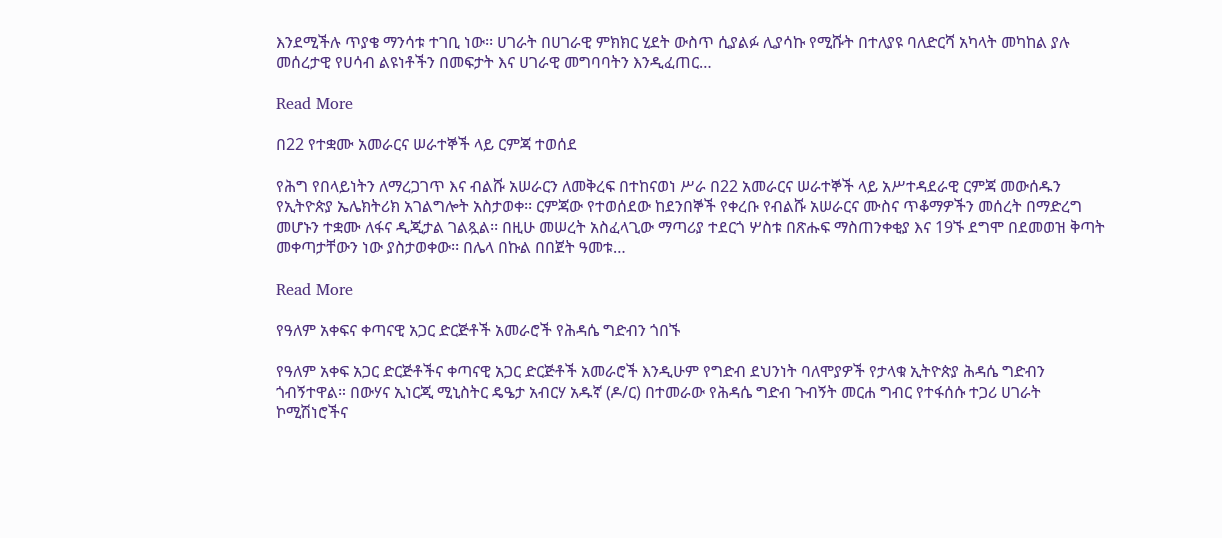እንደሚችሉ ጥያቄ ማንሳቱ ተገቢ ነው፡፡ ሀገራት በሀገራዊ ምክክር ሂደት ውስጥ ሲያልፉ ሊያሳኩ የሚሹት በተለያዩ ባለድርሻ አካላት መካከል ያሉ መሰረታዊ የሀሳብ ልዩነቶችን በመፍታት እና ሀገራዊ መግባባትን እንዲፈጠር…

Read More

በ22 የተቋሙ አመራርና ሠራተኞች ላይ ርምጃ ተወሰደ

የሕግ የበላይነትን ለማረጋገጥ እና ብልሹ አሠራርን ለመቅረፍ በተከናወነ ሥራ በ22 አመራርና ሠራተኞች ላይ አሥተዳደራዊ ርምጃ መውሰዱን የኢትዮጵያ ኤሌክትሪክ አገልግሎት አስታወቀ፡፡ ርምጃው የተወሰደው ከደንበኞች የቀረቡ የብልሹ አሠራርና ሙስና ጥቆማዎችን መሰረት በማድረግ መሆኑን ተቋሙ ለፋና ዲጂታል ገልጿል፡፡ በዚሁ መሠረት አስፈላጊው ማጣሪያ ተደርጎ ሦስቱ በጽሑፍ ማስጠንቀቂያ እና 19ኙ ደግሞ በደመወዝ ቅጣት መቀጣታቸውን ነው ያስታወቀው፡፡ በሌላ በኩል በበጀት ዓመቱ…

Read More

የዓለም አቀፍና ቀጣናዊ አጋር ድርጅቶች አመራሮች የሕዳሴ ግድብን ጎበኙ

የዓለም አቀፍ አጋር ድርጅቶችና ቀጣናዊ አጋር ድርጅቶች አመራሮች እንዲሁም የግድብ ደህንነት ባለሞያዎች የታላቁ ኢትዮጵያ ሕዳሴ ግድብን ጎብኝተዋል። በውሃና ኢነርጂ ሚኒስትር ዴዔታ አብርሃ አዱኛ (ዶ/ር) በተመራው የሕዳሴ ግድብ ጉብኝት መርሐ ግብር የተፋሰሱ ተጋሪ ሀገራት ኮሚሽነሮችና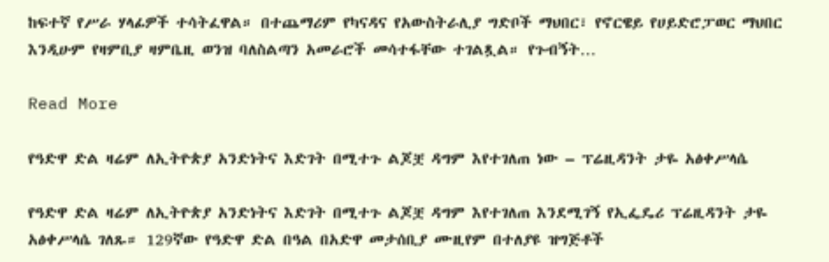ከፍተኛ የሥራ ሃላፊዎች ተሳትፈዋል። በተጨማሪም የካናዳና የአውስትራሊያ ግድቦች ማህበር፣ የኖርዌይ የሀይድሮፓወር ማህበር እንዲሁም የዛምቢያ ዛምቤዚ ወንዝ ባለስልጣን አመራሮች መሳተፋቸው ተገልጿል። የጉብኝት…

Read More

የዓድዋ ድል ዛሬም ለኢትዮጵያ አንድነትና እድገት በሚተጉ ልጆቿ ዳግም እየተገለጠ ነው – ፕሬዚዳንት ታዬ አፅቀሥላሴ

የዓድዋ ድል ዛሬም ለኢትዮጵያ አንድነትና እድገት በሚተጉ ልጆቿ ዳግም እየተገለጠ እንደሚገኝ የኢፌዴሪ ፕሬዚዳንት ታዬ አፅቀሥላሴ ገለጹ። 129ኛው የዓድዋ ድል በዓል በአድዋ መታሰቢያ ሙዚየም በተለያዩ ዝግጅቶች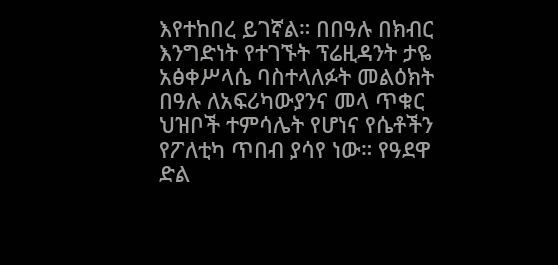እየተከበረ ይገኛል። በበዓሉ በክብር እንግድነት የተገኙት ፕሬዚዳንት ታዬ አፅቀሥላሴ ባስተላለፉት መልዕክት በዓሉ ለአፍሪካውያንና መላ ጥቁር ህዝቦች ተምሳሌት የሆነና የሴቶችን የፖለቲካ ጥበብ ያሳየ ነው። የዓደዋ ድል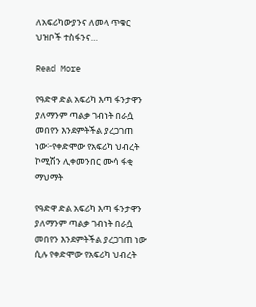ለአፍሪካውያንና ለመላ ጥቁር ህዝቦች ተስፋንና…

Read More

የዓድዋ ድል አፍሪካ እጣ ፋንታዋን ያለማንም ጣልቃ ገብነት በራሷ መበየን እንደምትችል ያረጋገጠ ነው፦የቀድሞው የአፍሪካ ህብረት ኮሚሽን ሊቀመንበር ሙሳ ፋቂ ማህማት

የዓድዋ ድል አፍሪካ እጣ ፋንታዋን ያለማንም ጣልቃ ገብነት በራሷ መበየን እንደምትችል ያረጋገጠ ነው ሲሉ የቀድሞው የአፍሪካ ህብረት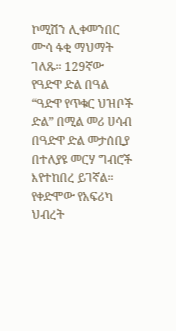ኮሚሽን ሊቀመንበር ሙሳ ፋቂ ማህማት ገለጹ። 129ኛው የዓድዋ ድል በዓል “ዓድዋ የጥቁር ህዝቦች ድል” በሚል መሪ ሀሳብ በዓድዋ ድል መታሰቢያ በተለያዩ መርሃ ግብሮች እየተከበረ ይገኛል። የቀድሞው የአፍሪካ ህብረት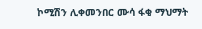ኮሚሽን ሊቀመንበር ሙሳ ፋቂ ማህማት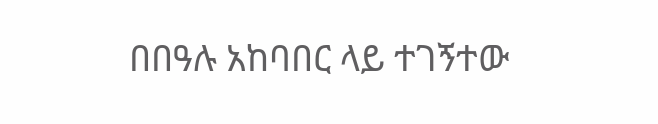በበዓሉ አከባበር ላይ ተገኝተው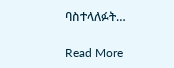ባስተላለፉት…

Read More